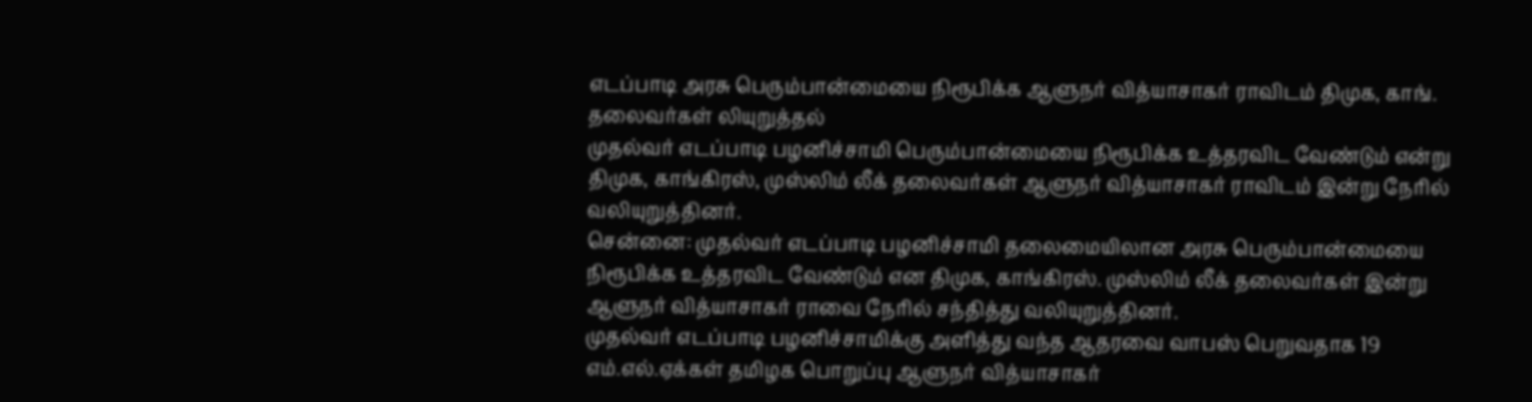எடப்பாடி அரசு பெரும்பான்மையை நிரூபிக்க ஆளுநர் வித்யாசாகர் ராவிடம் திமுக, காங். தலைவர்கள் லியுறுத்தல்
முதல்வர் எடப்பாடி பழனிச்சாமி பெரும்பான்மையை நிரூபிக்க உத்தரவிட வேண்டும் என்று திமுக, காங்கிரஸ், முஸ்லிம் லீக் தலைவர்கள் ஆளுநர் வித்யாசாகர் ராவிடம் இன்று நேரில் வலியுறுத்தினர்.
சென்னை: முதல்வர் எடப்பாடி பழனிச்சாமி தலைமையிலான அரசு பெரும்பான்மையை நிரூபிக்க உத்தரவிட வேண்டும் என திமுக, காங்கிரஸ். முஸ்லிம் லீக் தலைவர்கள் இன்று ஆளுநர் வித்யாசாகர் ராவை நேரில் சந்தித்து வலியுறுத்தினர்.
முதல்வர் எடப்பாடி பழனிச்சாமிக்கு அளித்து வந்த ஆதரவை வாபஸ் பெறுவதாக 19 எம்.எல்.ஏக்கள் தமிழக பொறுப்பு ஆளுநர் வித்யாசாகர்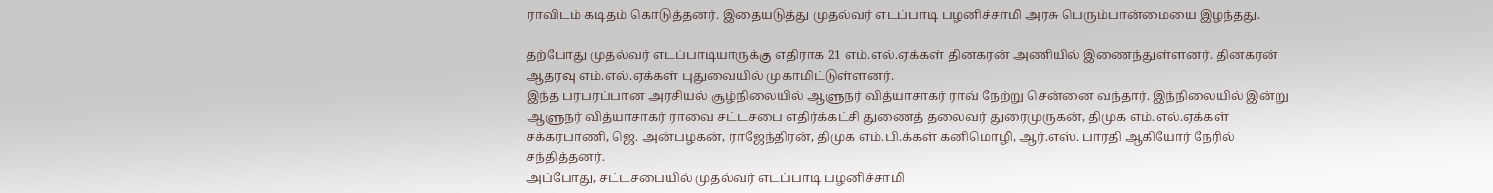ராவிடம் கடிதம் கொடுத்தனர். இதையடுத்து முதல்வர் எடப்பாடி பழனிச்சாமி அரசு பெரும்பான்மையை இழந்தது.

தற்போது முதல்வர் எடப்பாடியாருக்கு எதிராக 21 எம்.எல்.ஏக்கள் தினகரன் அணியில் இணைந்துள்ளனர். தினகரன் ஆதரவு எம்.எல்.ஏக்கள் புதுவையில் முகாமிட்டுள்ளனர்.
இந்த பரபரப்பான அரசியல் சூழ்நிலையில் ஆளுநர் வித்யாசாகர் ராவ் நேற்று சென்னை வந்தார். இந்நிலையில் இன்று ஆளுநர் வித்யாசாகர் ராவை சட்டசபை எதிர்க்கட்சி துணைத் தலைவர் துரைமுருகன், திமுக எம்.எல்.ஏக்கள் சக்கரபாணி, ஜெ. அன்பழகன், ராஜேந்திரன், திமுக எம்.பி.க்கள் கனிமொழி, ஆர்.எஸ். பாரதி ஆகியோர் நேரில் சந்தித்தனர்.
அப்போது, சட்டசபையில் முதல்வர் எடப்பாடி பழனிச்சாமி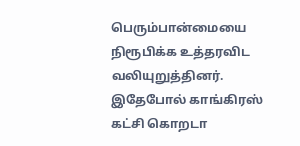பெரும்பான்மையை நிரூபிக்க உத்தரவிட வலியுறுத்தினர். இதேபோல் காங்கிரஸ் கட்சி கொறடா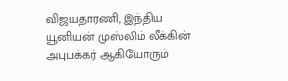விஜயதாரணி, இந்திய யூனியன் முஸ்லிம் லீக்கின் அபுபக்கர் ஆகியோரும்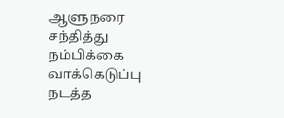ஆளுநரை சந்தித்து நம்பிக்கை வாக்கெடுப்பு நடத்த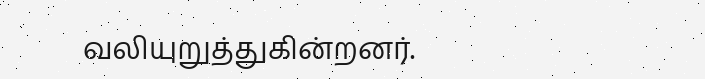வலியுறுத்துகின்றனர்.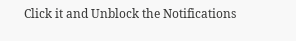Click it and Unblock the Notifications